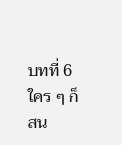บทที่ 6 ใคร ๆ ก็สน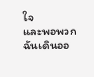ใจ
และพอพวกฉันเดินออ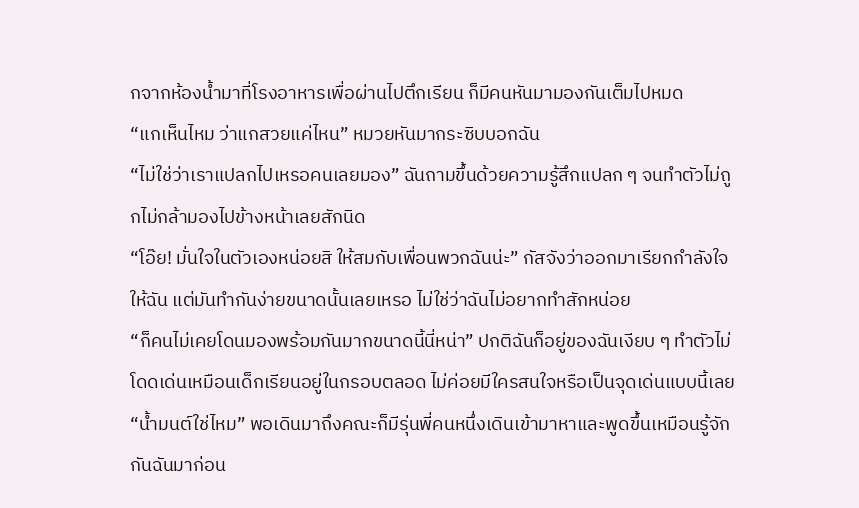กจากห้องน้ำมาที่โรงอาหารเพื่อผ่านไปตึกเรียน ก็มีคนหันมามองกันเต็มไปหมด
“แกเห็นไหม ว่าแกสวยแค่ไหน” หมวยหันมากระซิบบอกฉัน
“ไม่ใช่ว่าเราแปลกไปเหรอคนเลยมอง” ฉันถามขึ้นด้วยความรู้สึกแปลก ๆ จนทำตัวไม่ถูกไม่กล้ามองไปข้างหน้าเลยสักนิด
“โอ๊ย! มั่นใจในตัวเองหน่อยสิ ให้สมกับเพื่อนพวกฉันน่ะ” กัสจังว่าออกมาเรียกกำลังใจให้ฉัน แต่มันทำกันง่ายขนาดนั้นเลยเหรอ ไม่ใช่ว่าฉันไม่อยากทำสักหน่อย
“ก็คนไม่เคยโดนมองพร้อมกันมากขนาดนี้นี่หน่า” ปกติฉันก็อยู่ของฉันเงียบ ๆ ทำตัวไม่โดดเด่นเหมือนเด็กเรียนอยู่ในกรอบตลอด ไม่ค่อยมีใครสนใจหรือเป็นจุดเด่นแบบนี้เลย
“น้ำมนต์ใช่ไหม” พอเดินมาถึงคณะก็มีรุ่นพี่คนหนึ่งเดินเข้ามาหาและพูดขึ้นเหมือนรู้จักกันฉันมาก่อน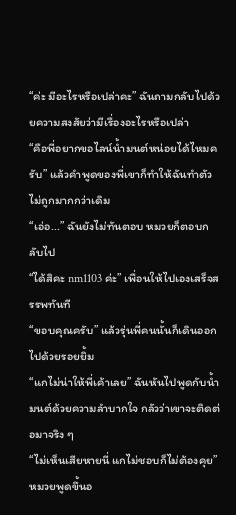“ค่ะ มีอะไรหรือเปล่าคะ” ฉันถามกลับไปด้วยความสงสัยว่ามีเรื่องอะไรหรือเปล่า
“คือพี่อยากขอไลน์น้ำมนต์หน่อยได้ไหมครับ” แล้วคำพูดของพี่เขาก็ทำให้ฉันทำตัวไม่ถูกมากกว่าเดิม
“เอ่อ...” ฉันยังไม่ทันตอบ หมวยก็ตอบกลับไป
“ได้สิคะ nm1103 ค่ะ” เพื่อนให้ไปเองเสร็จสรรพทันที
“ขอบคุณครับ” แล้วรุ่นพี่คนนั้นก็เดินออกไปด้วยรอยยิ้ม
“แกไม่น่าให้พี่เค้าเลย” ฉันหันไปพูดกับน้ำมนต์ด้วยความลำบากใจ กลัวว่าเขาจะติดต่อมาจริง ๆ
“ไม่เห็นเสียหายนี่ แกไม่ชอบก็ไม่ต้องคุย” หมวยพูดขึ้นอ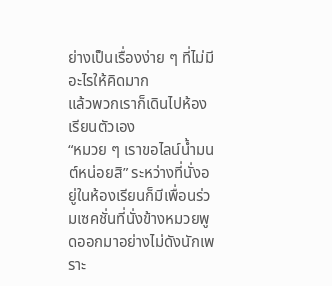ย่างเป็นเรื่องง่าย ๆ ที่ไม่มีอะไรให้คิดมาก
แล้วพวกเราก็เดินไปห้องเรียนตัวเอง
“หมวย ๆ เราขอไลน์น้ำมนต์หน่อยสิ” ระหว่างที่นั่งอยู่ในห้องเรียนก็มีเพื่อนร่วมเซคชั่นที่นั่งข้างหมวยพูดออกมาอย่างไม่ดังนักเพราะ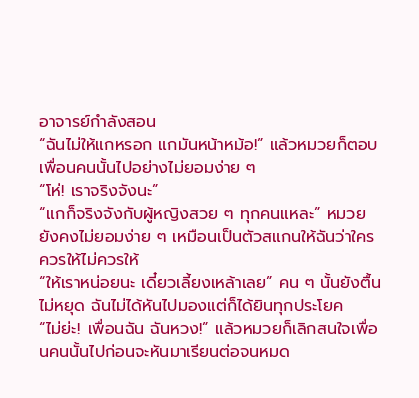อาจารย์กำลังสอน
“ฉันไม่ให้แกหรอก แกมันหน้าหม้อ!” แล้วหมวยก็ตอบเพื่อนคนนั้นไปอย่างไม่ยอมง่าย ๆ
“โห่! เราจริงจังนะ”
“แกก็จริงจังกับผู้หญิงสวย ๆ ทุกคนแหละ” หมวยยังคงไม่ยอมง่าย ๆ เหมือนเป็นตัวสแกนให้ฉันว่าใครควรให้ไม่ควรให้
“ให้เราหน่อยนะ เดี๋ยวเลี้ยงเหล้าเลย” คน ๆ นั้นยังตื้นไม่หยุด ฉันไม่ได้หันไปมองแต่ก็ได้ยินทุกประโยค
“ไม่ย่ะ! เพื่อนฉัน ฉันหวง!” แล้วหมวยก็เลิกสนใจเพื่อนคนนั้นไปก่อนจะหันมาเรียนต่อจนหมด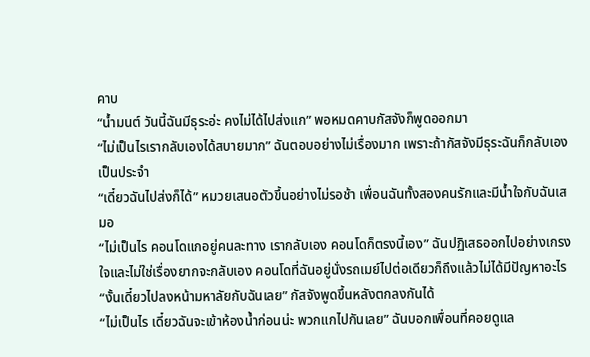คาบ
“น้ำมนต์ วันนี้ฉันมีธุระอ่ะ คงไม่ได้ไปส่งแก” พอหมดคาบกัสจังก็พูดออกมา
“ไม่เป็นไรเรากลับเองได้สบายมาก” ฉันตอบอย่างไม่เรื่องมาก เพราะถ้ากัสจังมีธุระฉันก็กลับเองเป็นประจำ
“เดี๋ยวฉันไปส่งก็ได้” หมวยเสนอตัวขึ้นอย่างไม่รอช้า เพื่อนฉันทั้งสองคนรักและมีน้ำใจกับฉันเสมอ
“ไม่เป็นไร คอนโดแกอยู่คนละทาง เรากลับเอง คอนโดก็ตรงนี้เอง” ฉันปฏิเสธออกไปอย่างเกรงใจและไม่ใช่เรื่องยากจะกลับเอง คอนโดที่ฉันอยู่นั่งรถเมย์ไปต่อเดียวก็ถึงแล้วไม่ได้มีปัญหาอะไร
“งั้นเดี๋ยวไปลงหน้ามหาลัยกับฉันเลย” กัสจังพูดขึ้นหลังตกลงกันได้
“ไม่เป็นไร เดี๋ยวฉันจะเข้าห้องน้ำก่อนน่ะ พวกแกไปกันเลย” ฉันบอกเพื่อนที่คอยดูแล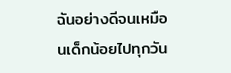ฉันอย่างดีจนเหมือนเด็กน้อยไปทุกวัน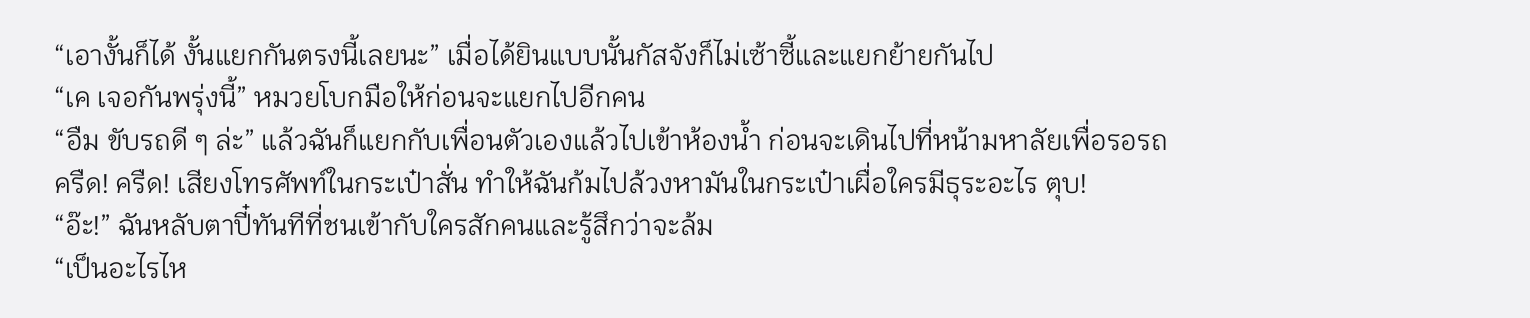“เอางั้นก็ได้ งั้นแยกกันตรงนี้เลยนะ” เมื่อได้ยินแบบนั้นกัสจังก็ไม่เซ้าซี้และแยกย้ายกันไป
“เค เจอกันพรุ่งนี้” หมวยโบกมือให้ก่อนจะแยกไปอีกคน
“อืม ขับรถดี ๆ ล่ะ” แล้วฉันก็แยกกับเพื่อนตัวเองแล้วไปเข้าห้องน้ำ ก่อนจะเดินไปที่หน้ามหาลัยเพื่อรอรถ
ครืด! ครืด! เสียงโทรศัพท์ในกระเป๋าสั่น ทำให้ฉันก้มไปล้วงหามันในกระเป๋าเผื่อใครมีธุระอะไร ตุบ!
“อ๊ะ!” ฉันหลับตาปี๋ทันทีที่ชนเข้ากับใครสักคนและรู้สึกว่าจะล้ม
“เป็นอะไรไห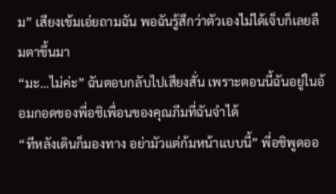ม” เสียงเข้มเอ่ยถามฉัน พอฉันรู้สึกว่าตัวเองไม่ได้เจ็บก็เลยลืมตาขึ้นมา
“มะ...ไม่ค่ะ” ฉันตอบกลับไปเสียงสั่น เพราะตอนนี้ฉันอยู่ในอ้อมกอดของพี่อชิเพื่อนของคุณภีมที่ฉันจำได้
“ทีหลังเดินก็มองทาง อย่ามัวแต่ก้มหน้าแบบนี้” พี่อชิพูดออ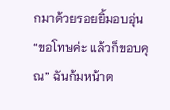กมาด้วยรอยยิ้มอบอุ่น
“ขอโทษค่ะ แล้วก็ขอบคุณ” ฉันก้มหน้าต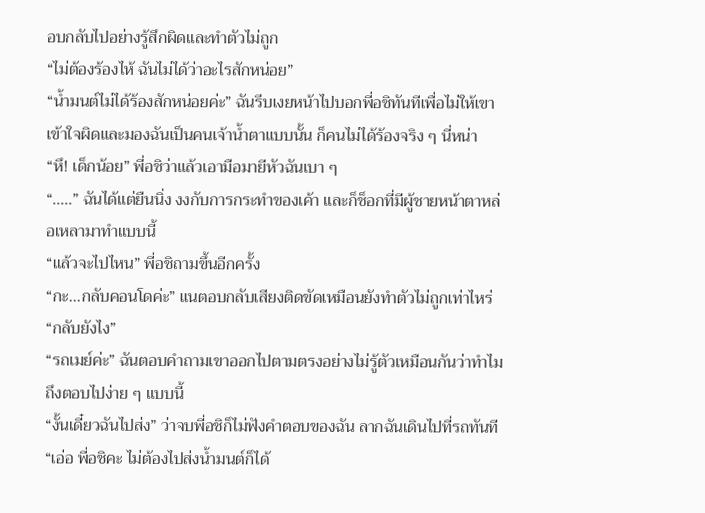อบกลับไปอย่างรู้สึกผิดและทำตัวไม่ถูก
“ไม่ต้องร้องไห้ ฉันไม่ได้ว่าอะไรสักหน่อย”
“น้ำมนต์ไม่ได้ร้องสักหน่อยค่ะ” ฉันรีบเงยหน้าไปบอกพี่อชิทันทีเพื่อไม่ให้เขาเข้าใจผิดและมองฉันเป็นคนเจ้าน้ำตาแบบนั้น ก็คนไม่ได้ร้องจริง ๆ นี่หน่า
“หึ! เด็กน้อย” พี่อชิว่าแล้วเอามือมายีหัวฉันเบา ๆ
“.....” ฉันได้แต่ยืนนิ่ง งงกับการกระทำของเค้า และก็ช็อกที่มีผู้ชายหน้าตาหล่อเหลามาทำแบบนี้
“แล้วจะไปไหน” พี่อชิถามขึ้นอีกครั้ง
“กะ...กลับคอนโดค่ะ” แนตอบกลับเสียงติดขัดเหมือนยังทำตัวไม่ถูกเท่าไหร่
“กลับยังไง”
“รถเมย์ค่ะ” ฉันตอบคำถามเขาออกไปตามตรงอย่างไม่รู้ตัวเหมือนกันว่าทำไมถึงตอบไปง่าย ๆ แบบนี้
“งั้นเดี๋ยวฉันไปส่ง” ว่าจบพี่อชิก็ไม่ฟังคำตอบของฉัน ลากฉันเดินไปที่รถทันที
“เอ่อ พี่อชิคะ ไม่ต้องไปส่งน้ำมนต์ก็ได้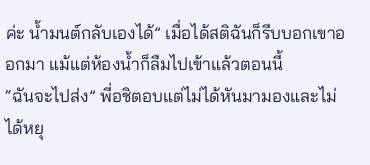ค่ะ น้ำมนต์กลับเองได้” เมื่อได้สติฉันก็รีบบอกเขาออกมา แม้แต่ห้องน้ำก็ลืมไปเข้าแล้วตอนนี้
“ฉันจะไปส่ง” พี่อชิตอบแต่ไม่ได้หันมามองและไม่ได้หยุ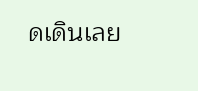ดเดินเลย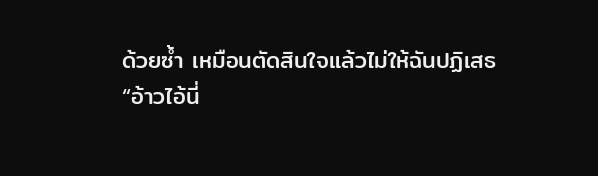ด้วยซ้ำ เหมือนตัดสินใจแล้วไม่ให้ฉันปฏิเสธ
“อ้าวไอ้นี่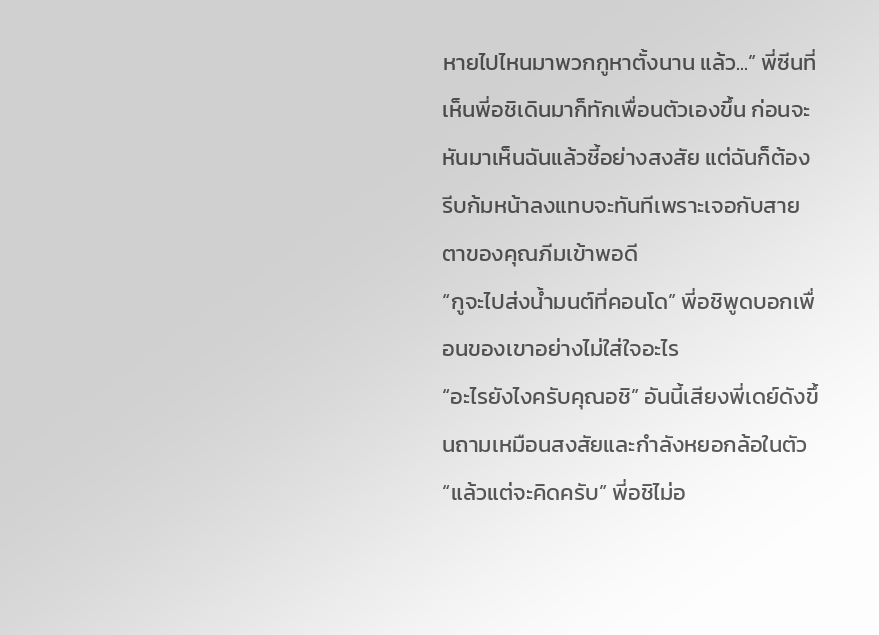หายไปไหนมาพวกกูหาตั้งนาน แล้ว...” พี่ซีนที่เห็นพี่อชิเดินมาก็ทักเพื่อนตัวเองขึ้น ก่อนจะหันมาเห็นฉันแล้วชี้อย่างสงสัย แต่ฉันก็ต้องรีบก้มหน้าลงแทบจะทันทีเพราะเจอกับสายตาของคุณภีมเข้าพอดี
“กูจะไปส่งน้ำมนต์ที่คอนโด” พี่อชิพูดบอกเพื่อนของเขาอย่างไม่ใส่ใจอะไร
“อะไรยังไงครับคุณอชิ” อันนี้เสียงพี่เดย์ดังขึ้นถามเหมือนสงสัยและกำลังหยอกล้อในตัว
“แล้วแต่จะคิดครับ” พี่อชิไม่อ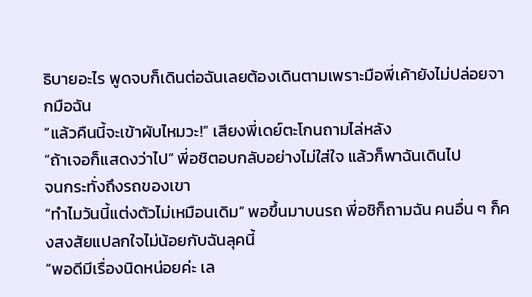ธิบายอะไร พูดจบก็เดินต่อฉันเลยต้องเดินตามเพราะมือพี่เค้ายังไม่ปล่อยจากมือฉัน
“แล้วคืนนี้จะเข้าผับไหมวะ!” เสียงพี่เดย์ตะโกนถามไล่หลัง
“ถ้าเจอก็แสดงว่าไป” พี่อชิตอบกลับอย่างไม่ใส่ใจ แล้วก็พาฉันเดินไป
จนกระทั่งถึงรถของเขา
“ทำไมวันนี้แต่งตัวไม่เหมือนเดิม” พอขึ้นมาบนรถ พี่อชิก็ถามฉัน คนอื่น ๆ ก็คงสงสัยแปลกใจไม่น้อยกับฉันลุคนี้
“พอดีมีเรื่องนิดหน่อยค่ะ เล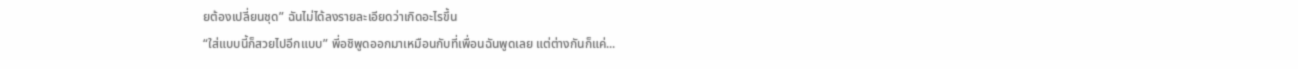ยต้องเปลี่ยนชุด” ฉันไม่ได้ลงรายละเอียดว่าเกิดอะไรขึ้น
“ใส่แบบนี้ก็สวยไปอีกแบบ” พี่อชิพูดออกมาเหมือนกับที่เพื่อนฉันพูดเลย แต่ต่างกันก็แค่...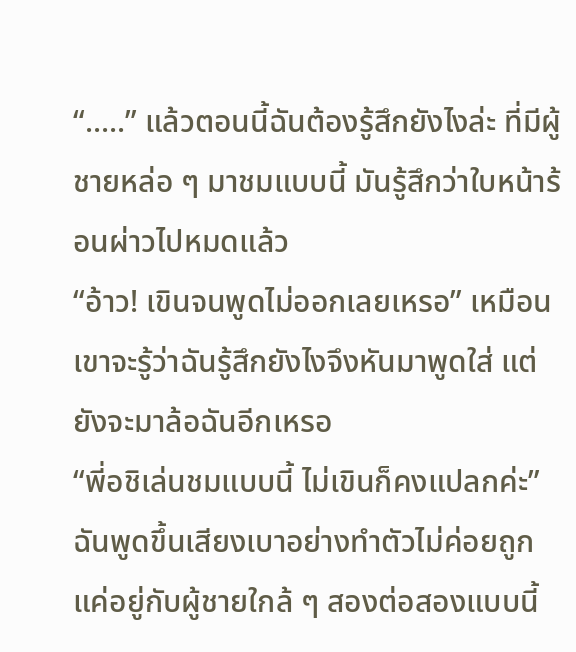“.....” แล้วตอนนี้ฉันต้องรู้สึกยังไงล่ะ ที่มีผู้ชายหล่อ ๆ มาชมแบบนี้ มันรู้สึกว่าใบหน้าร้อนผ่าวไปหมดแล้ว
“อ้าว! เขินจนพูดไม่ออกเลยเหรอ” เหมือนเขาจะรู้ว่าฉันรู้สึกยังไงจึงหันมาพูดใส่ แต่ยังจะมาล้อฉันอีกเหรอ
“พี่อชิเล่นชมแบบนี้ ไม่เขินก็คงแปลกค่ะ” ฉันพูดขึ้นเสียงเบาอย่างทำตัวไม่ค่อยถูก แค่อยู่กับผู้ชายใกล้ ๆ สองต่อสองแบบนี้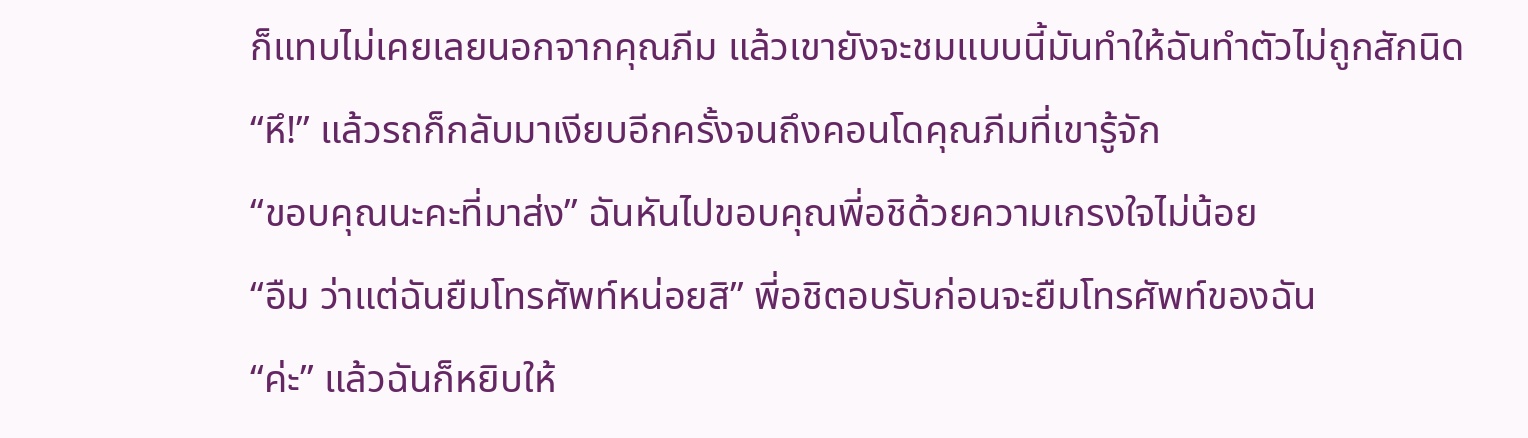ก็แทบไม่เคยเลยนอกจากคุณภีม แล้วเขายังจะชมแบบนี้มันทำให้ฉันทำตัวไม่ถูกสักนิด
“หึ!” แล้วรถก็กลับมาเงียบอีกครั้งจนถึงคอนโดคุณภีมที่เขารู้จัก
“ขอบคุณนะคะที่มาส่ง” ฉันหันไปขอบคุณพี่อชิด้วยความเกรงใจไม่น้อย
“อืม ว่าแต่ฉันยืมโทรศัพท์หน่อยสิ” พี่อชิตอบรับก่อนจะยืมโทรศัพท์ของฉัน
“ค่ะ” แล้วฉันก็หยิบให้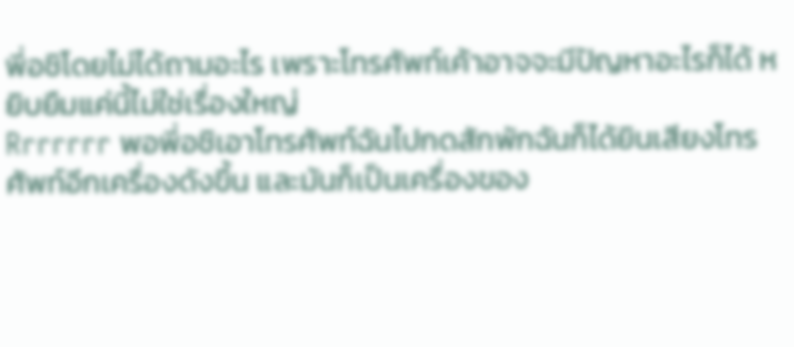พี่อชิโดยไม่ได้ถามอะไร เพราะโทรศัพท์เค้าอาจจะมีปัญหาอะไรก็ได้ หยิบยืมแค่นี้ไม่ใช่เรื่องใหญ่
Rrrrrrr พอพี่อชิเอาโทรศัพท์ฉันไปกดสักพักฉันก็ได้ยินเสียงโทรศัพท์อีกเครื่องดังขึ้น และมันก็เป็นเครื่องของ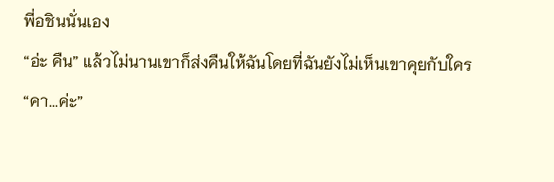พี่อชินนั่นเอง
“อ่ะ คืน” แล้วไม่นานเขาก็ส่งคืนให้ฉันโดยที่ฉันยังไม่เห็นเขาคุยกับใคร
“คา...ค่ะ”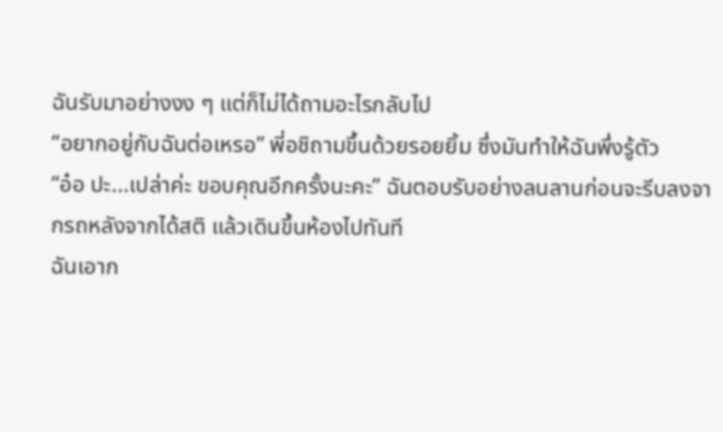ฉันรับมาอย่างงง ๆ แต่ก็ไม่ได้ถามอะไรกลับไป
“อยากอยู่กับฉันต่อเหรอ” พี่อชิถามขึ้นด้วยรอยยิ้ม ซึ่งมันทำให้ฉันพึ่งรู้ตัว
“อ๋อ ปะ...เปล่าค่ะ ขอบคุณอีกครั้งนะคะ” ฉันตอบรับอย่างลนลานก่อนจะรีบลงจากรถหลังจากได้สติ แล้วเดินขึ้นห้องไปทันที
ฉันเอาก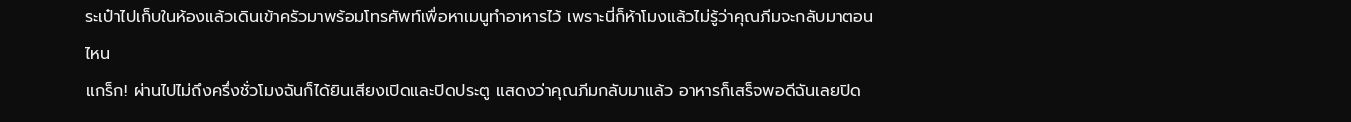ระเป๋าไปเก็บในห้องแล้วเดินเข้าครัวมาพร้อมโทรศัพท์เพื่อหาเมนูทำอาหารไว้ เพราะนี่ก็ห้าโมงแล้วไม่รู้ว่าคุณภีมจะกลับมาตอนไหน
แกร็ก! ผ่านไปไม่ถึงครึ่งชั่วโมงฉันก็ได้ยินเสียงเปิดและปิดประตู แสดงว่าคุณภีมกลับมาแล้ว อาหารก็เสร็จพอดีฉันเลยปิด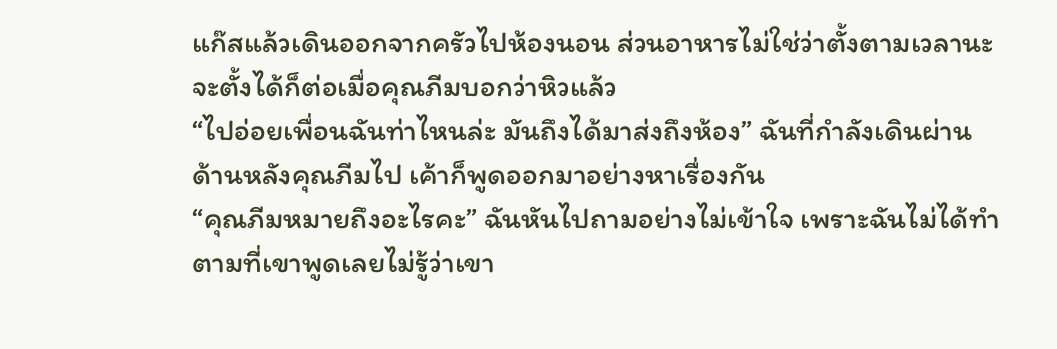แก๊สแล้วเดินออกจากครัวไปห้องนอน ส่วนอาหารไม่ใช่ว่าตั้งตามเวลานะ จะตั้งได้ก็ต่อเมื่อคุณภีมบอกว่าหิวแล้ว
“ไปอ่อยเพื่อนฉันท่าไหนล่ะ มันถึงได้มาส่งถึงห้อง” ฉันที่กำลังเดินผ่านด้านหลังคุณภีมไป เค้าก็พูดออกมาอย่างหาเรื่องกัน
“คุณภีมหมายถึงอะไรคะ” ฉันหันไปถามอย่างไม่เข้าใจ เพราะฉันไม่ได้ทำตามที่เขาพูดเลยไม่รู้ว่าเขา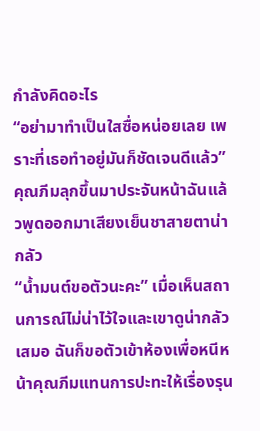กำลังคิดอะไร
“อย่ามาทำเป็นใสซื่อหน่อยเลย เพราะที่เธอทำอยู่มันก็ชัดเจนดีแล้ว” คุณภีมลุกขึ้นมาประจันหน้าฉันแล้วพูดออกมาเสียงเย็นชาสายตาน่ากลัว
“น้ำมนต์ขอตัวนะคะ” เมื่อเห็นสถานการณ์ไม่น่าไว้ใจและเขาดูน่ากลัวเสมอ ฉันก็ขอตัวเข้าห้องเพื่อหนีหน้าคุณภีมแทนการปะทะให้เรื่องรุน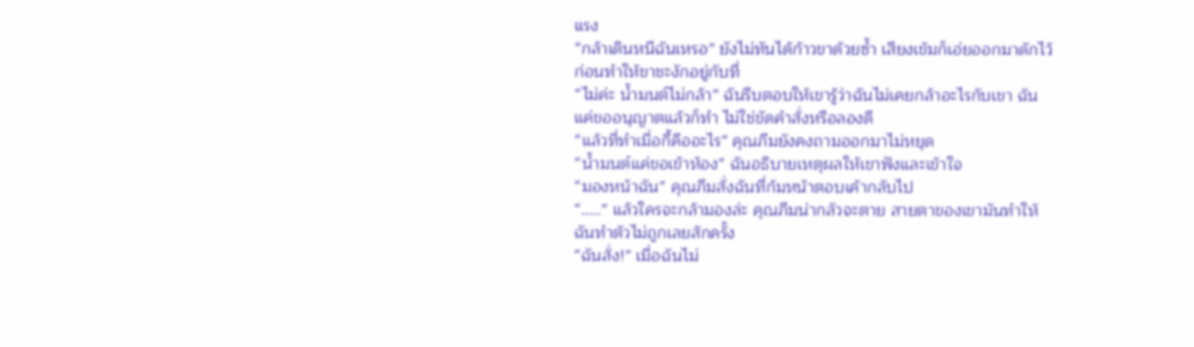แรง
“กล้าเดินหนีฉันเหรอ” ยังไม่ทันได้ก้าวขาด้วยซ้ำ เสียงเข้มก็เอ่ยออกมาดักไว้ก่อนทำให้ขาชะงักอยู่กับที่
“ไม่ค่ะ น้ำมนต์ไม่กล้า” ฉันรีบตอบให้เขารู้ว่าฉันไม่เคยกล้าอะไรกับเขา ฉันแค่ขออนุญาตแล้วก็ทำ ไม่ใช่ขัดคำสั่งหรือลองดี
“แล้วที่ทำเมื่อกี้คืออะไร” คุณภีมยังคงถามออกมาไม่หยุด
“น้ำมนต์แค่ขอเข้าห้อง” ฉันอธิบายเหตุผลให้เขาฟังและเข้าใจ
“มองหน้าฉัน” คุณภีมสั่งฉันที่ก้มหน้าตอบเค้ากลับไป
“.....” แล้วใครจะกล้ามองล่ะ คุณภีมน่ากลัวจะตาย สายตาของเขามันทำให้ฉันทำตัวไม่ถูกเลยสักครั้ง
“ฉันสั่ง!” เมื่อฉันไม่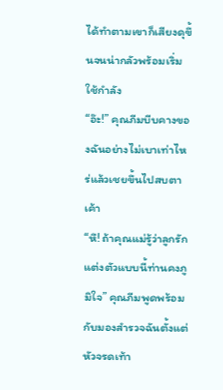ได้ทำตามเขาก็เสียงดุขึ้นจนน่ากลัวพร้อมเริ่มใช้กำลัง
“อ๊ะ!” คุณภีมบีบคางของฉันอย่างไม่เบาเท่าไหร่แล้วเชยขึ้นไปสบตาเค้า
“หึ! ถ้าคุณแม่รู้ว่าลูกรักแต่งตัวแบบนี้ท่านคงภูมิใจ” คุณภีมพูดพร้อมกับมองสำรวจฉันตั้งแต่หัวจรดเท้า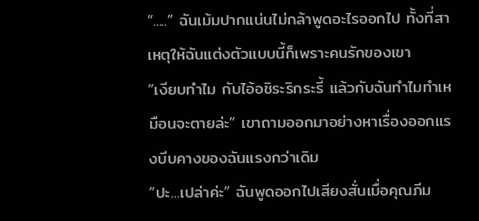“.....” ฉันเม้มปากแน่นไม่กล้าพูดอะไรออกไป ทั้งที่สาเหตุให้ฉันแต่งตัวแบบนี้ก็เพราะคนรักของเขา
“เงียบทำไม กับไอ้อชิระริกระรี้ แล้วกับฉันทำไมทำเหมือนจะตายล่ะ” เขาถามออกมาอย่างหาเรื่องออกแรงบีบคางของฉันแรงกว่าเดิม
“ปะ...เปล่าค่ะ” ฉันพูดออกไปเสียงสั่นเมื่อคุณภีม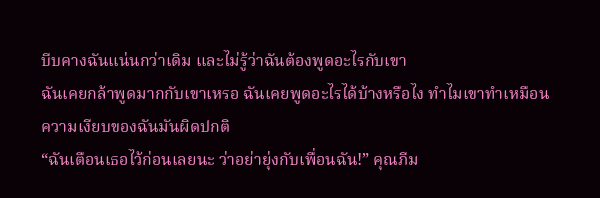บีบคางฉันแน่นกว่าเดิม และไม่รู้ว่าฉันต้องพูดอะไรกับเขา
ฉันเคยกล้าพูดมากกับเขาเหรอ ฉันเคยพูดอะไรได้บ้างหรือไง ทำไมเขาทำเหมือนความเงียบของฉันมันผิดปกติ
“ฉันเตือนเธอไว้ก่อนเลยนะ ว่าอย่ายุ่งกับเพื่อนฉัน!” คุณภีม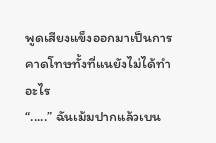พูดเสียงแข็งออกมาเป็นการคาดโทษทั้งที่แนยังไม่ได้ทำอะไร
“.....” ฉันเม้มปากแล้วเบน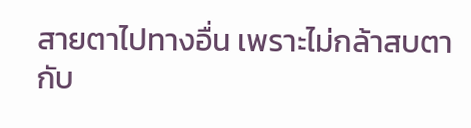สายตาไปทางอื่น เพราะไม่กล้าสบตากับ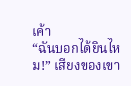เค้า
“ฉันบอกได้ยินไหม!” เสียงของเขา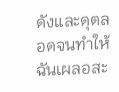ดังและดุตลอดจนทำให้ฉันเผลอสะ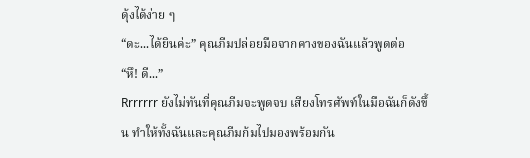ดุ้งได้ง่าย ๆ
“ดะ...ได้ยินค่ะ” คุณภีมปล่อยมือจากคางของฉันแล้วพูดต่อ
“หึ! ดี...”
Rrrrrrr ยังไม่ทันที่คุณภีมจะพูดจบ เสียงโทรศัพท์ในมือฉันก็ดังขึ้น ทำให้ทั้งฉันและคุณภีมก้มไปมองพร้อมกัน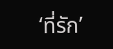‘ที่รัก’